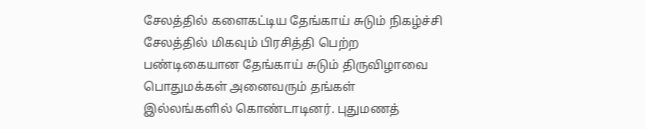சேலத்தில் களைகட்டிய தேங்காய் சுடும் நிகழ்ச்சி
சேலத்தில் மிகவும் பிரசித்தி பெற்ற பண்டிகையான தேங்காய் சுடும் திருவிழாவை பொதுமக்கள் அனைவரும் தங்கள் இல்லங்களில் கொண்டாடினர். புதுமணத்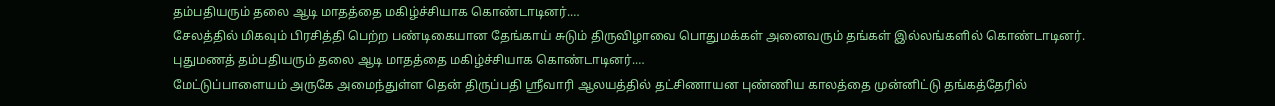தம்பதியரும் தலை ஆடி மாதத்தை மகிழ்ச்சியாக கொண்டாடினர்.…
சேலத்தில் மிகவும் பிரசித்தி பெற்ற பண்டிகையான தேங்காய் சுடும் திருவிழாவை பொதுமக்கள் அனைவரும் தங்கள் இல்லங்களில் கொண்டாடினர். புதுமணத் தம்பதியரும் தலை ஆடி மாதத்தை மகிழ்ச்சியாக கொண்டாடினர்.…
மேட்டுப்பாளையம் அருகே அமைந்துள்ள தென் திருப்பதி ஸ்ரீவாரி ஆலயத்தில் தட்சிணாயன புண்ணிய காலத்தை முன்னிட்டு தங்கத்தேரில்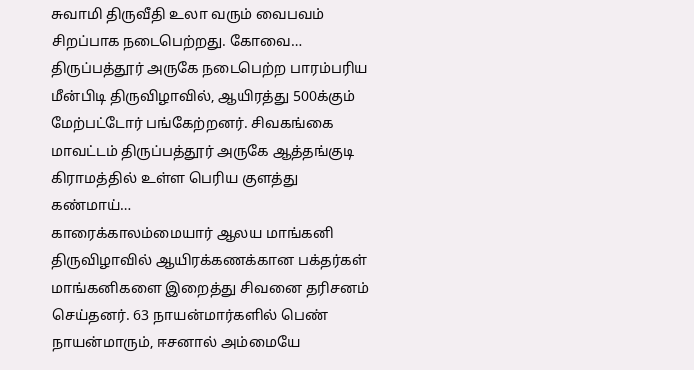சுவாமி திருவீதி உலா வரும் வைபவம் சிறப்பாக நடைபெற்றது. கோவை…
திருப்பத்தூர் அருகே நடைபெற்ற பாரம்பரிய மீன்பிடி திருவிழாவில், ஆயிரத்து 500க்கும் மேற்பட்டோர் பங்கேற்றனர். சிவகங்கை மாவட்டம் திருப்பத்தூர் அருகே ஆத்தங்குடி கிராமத்தில் உள்ள பெரிய குளத்து கண்மாய்…
காரைக்காலம்மையார் ஆலய மாங்கனி திருவிழாவில் ஆயிரக்கணக்கான பக்தர்கள் மாங்கனிகளை இறைத்து சிவனை தரிசனம் செய்தனர். 63 நாயன்மார்களில் பெண் நாயன்மாரும், ஈசனால் அம்மையே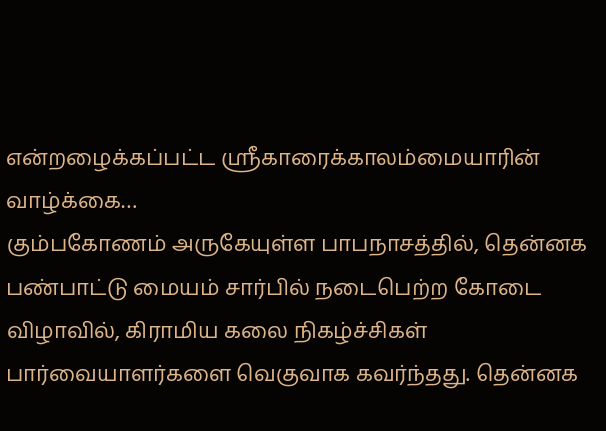என்றழைக்கப்பட்ட ஸ்ரீகாரைக்காலம்மையாரின் வாழ்க்கை…
கும்பகோணம் அருகேயுள்ள பாபநாசத்தில், தென்னக பண்பாட்டு மையம் சார்பில் நடைபெற்ற கோடை விழாவில், கிராமிய கலை நிகழ்ச்சிகள் பார்வையாளர்களை வெகுவாக கவர்ந்தது. தென்னக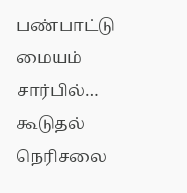பண்பாட்டு மையம் சார்பில்…
கூடுதல் நெரிசலை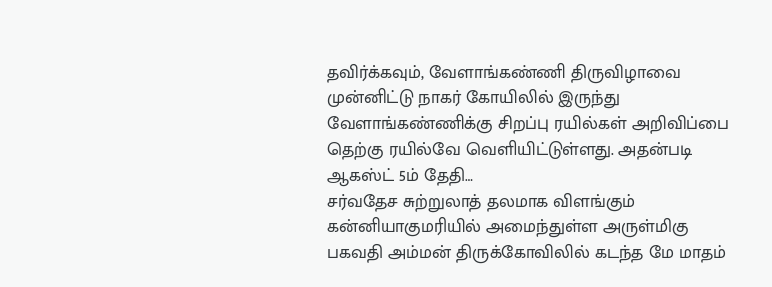தவிர்க்கவும், வேளாங்கண்ணி திருவிழாவை முன்னிட்டு நாகர் கோயிலில் இருந்து வேளாங்கண்ணிக்கு சிறப்பு ரயில்கள் அறிவிப்பை தெற்கு ரயில்வே வெளியிட்டுள்ளது. அதன்படி ஆகஸ்ட் 5ம் தேதி…
சர்வதேச சுற்றுலாத் தலமாக விளங்கும் கன்னியாகுமரியில் அமைந்துள்ள அருள்மிகு பகவதி அம்மன் திருக்கோவிலில் கடந்த மே மாதம்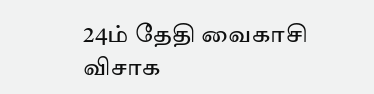24ம் தேதி வைகாசி விசாக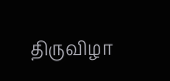திருவிழா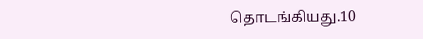தொடங்கியது.10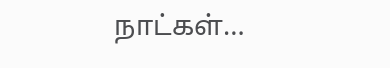நாட்கள்…